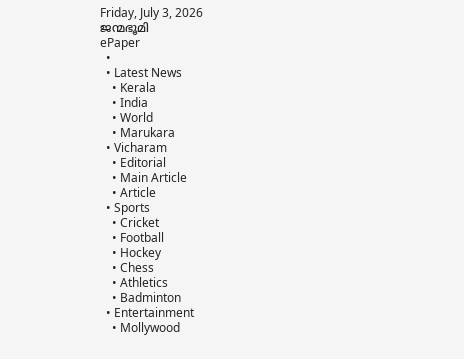Friday, July 3, 2026
ജന്മഭൂമി
ePaper
  •
  • Latest News
    • Kerala
    • India
    • World
    • Marukara
  • Vicharam
    • Editorial
    • Main Article
    • Article
  • Sports
    • Cricket
    • Football
    • Hockey
    • Chess
    • Athletics
    • Badminton
  • Entertainment
    • Mollywood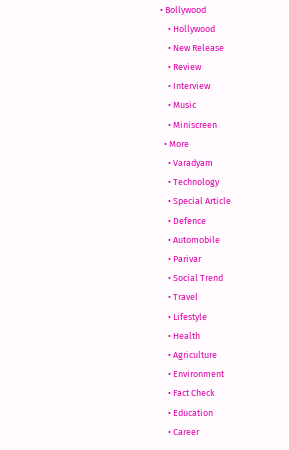• Bollywood
    • Hollywood
    • New Release
    • Review
    • Interview
    • Music
    • Miniscreen
  • More
    • Varadyam
    • Technology
    • Special Article
    • Defence
    • Automobile
    • Parivar
    • Social Trend
    • Travel
    • Lifestyle
    • Health
    • Agriculture
    • Environment
    • Fact Check
    • Education
    • Career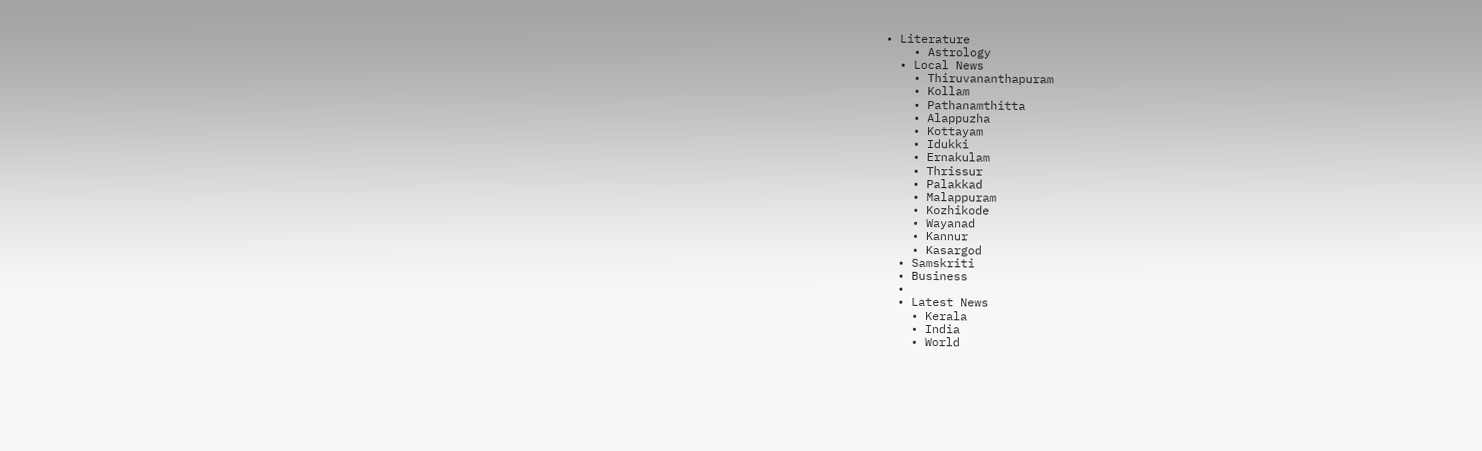• Literature
    • Astrology
  • Local News
    • Thiruvananthapuram
    • Kollam
    • Pathanamthitta
    • Alappuzha
    • Kottayam
    • Idukki
    • Ernakulam
    • Thrissur
    • Palakkad
    • Malappuram
    • Kozhikode
    • Wayanad
    • Kannur
    • Kasargod
  • Samskriti
  • Business
  •
  • Latest News
    • Kerala
    • India
    • World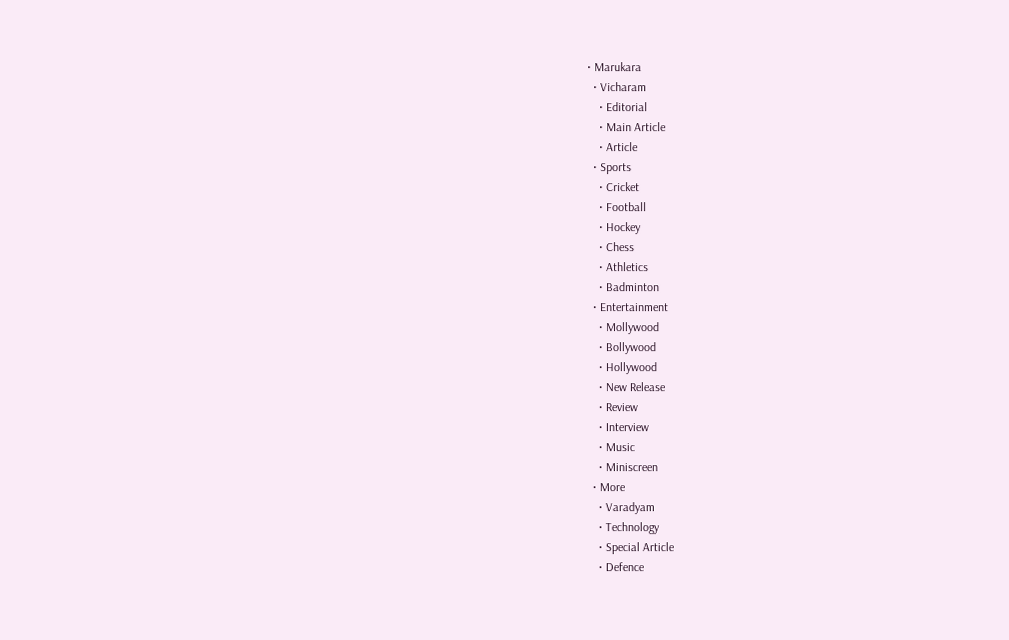• Marukara
  • Vicharam
    • Editorial
    • Main Article
    • Article
  • Sports
    • Cricket
    • Football
    • Hockey
    • Chess
    • Athletics
    • Badminton
  • Entertainment
    • Mollywood
    • Bollywood
    • Hollywood
    • New Release
    • Review
    • Interview
    • Music
    • Miniscreen
  • More
    • Varadyam
    • Technology
    • Special Article
    • Defence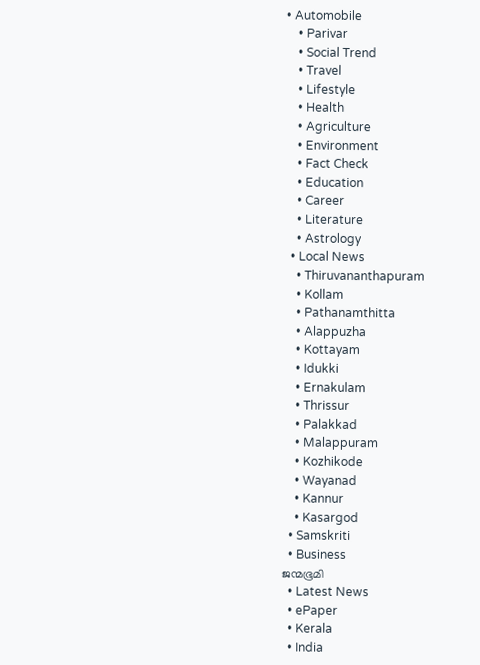• Automobile
    • Parivar
    • Social Trend
    • Travel
    • Lifestyle
    • Health
    • Agriculture
    • Environment
    • Fact Check
    • Education
    • Career
    • Literature
    • Astrology
  • Local News
    • Thiruvananthapuram
    • Kollam
    • Pathanamthitta
    • Alappuzha
    • Kottayam
    • Idukki
    • Ernakulam
    • Thrissur
    • Palakkad
    • Malappuram
    • Kozhikode
    • Wayanad
    • Kannur
    • Kasargod
  • Samskriti
  • Business
ജന്മഭൂമി
  • Latest News
  • ePaper
  • Kerala
  • India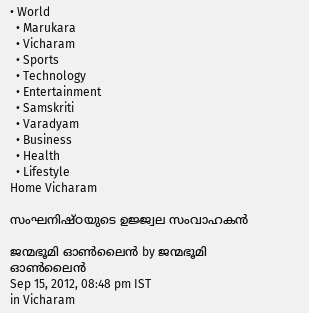• World
  • Marukara
  • Vicharam
  • Sports
  • Technology
  • Entertainment
  • Samskriti
  • Varadyam
  • Business
  • Health
  • Lifestyle
Home Vicharam

സംഘനിഷ്ഠയുടെ ഉജ്ജ്വല സംവാഹകന്‍

ജന്മഭൂമി ഓണ്‍ലൈന്‍ by ജന്മഭൂമി ഓണ്‍ലൈന്‍
Sep 15, 2012, 08:48 pm IST
in Vicharam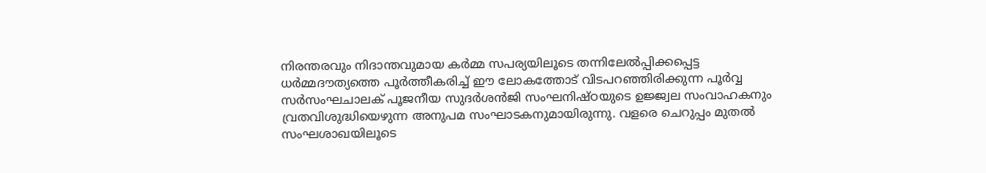നിരന്തരവും നിദാന്തവുമായ കര്‍മ്മ സപര്യയിലൂടെ തന്നിലേല്‍പ്പിക്കപ്പെട്ട ധര്‍മ്മദൗത്യത്തെ പൂര്‍ത്തീകരിച്ച്‌ ഈ ലോകത്തോട്‌ വിടപറഞ്ഞിരിക്കുന്ന പൂര്‍വ്വ സര്‍സംഘചാലക്‌ പൂജനീയ സുദര്‍ശന്‍ജി സംഘനിഷ്ഠയുടെ ഉജ്ജ്വല സംവാഹകനും വ്രതവിശുദ്ധിയെഴുന്ന അനുപമ സംഘാടകനുമായിരുന്നു. വളരെ ചെറുപ്പം മുതല്‍ സംഘശാഖയിലൂടെ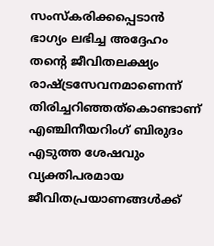സംസ്കരിക്കപ്പെടാന്‍ ഭാഗ്യം ലഭിച്ച അദ്ദേഹം തന്റെ ജീവിതലക്ഷ്യം രാഷ്‌ട്രസേവനമാണെന്ന്‌ തിരിച്ചറിഞ്ഞത്കൊണ്ടാണ്‌ എഞ്ചിനീയറിംഗ്‌ ബിരുദം എടുത്ത ശേഷവും വ്യക്തിപരമായ ജീവിതപ്രയാണങ്ങള്‍ക്ക്‌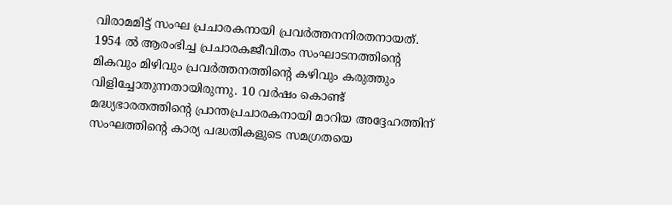വിരാമമിട്ട്‌ സംഘ പ്രചാരകനായി പ്രവര്‍ത്തനനിരതനായത്‌. 1954 ല്‍ ആരംഭിച്ച പ്രചാരകജീവിതം സംഘാടനത്തിന്റെ മികവും മിഴിവും പ്രവര്‍ത്തനത്തിന്റെ കഴിവും കരുത്തും വിളിച്ചോതുന്നതായിരുന്നു. 10 വര്‍ഷം കൊണ്ട്‌ മദ്ധ്യഭാരതത്തിന്റെ പ്രാന്തപ്രചാരകനായി മാറിയ അദ്ദേഹത്തിന്‌ സംഘത്തിന്റെ കാര്യ പദ്ധതികളുടെ സമഗ്രതയെ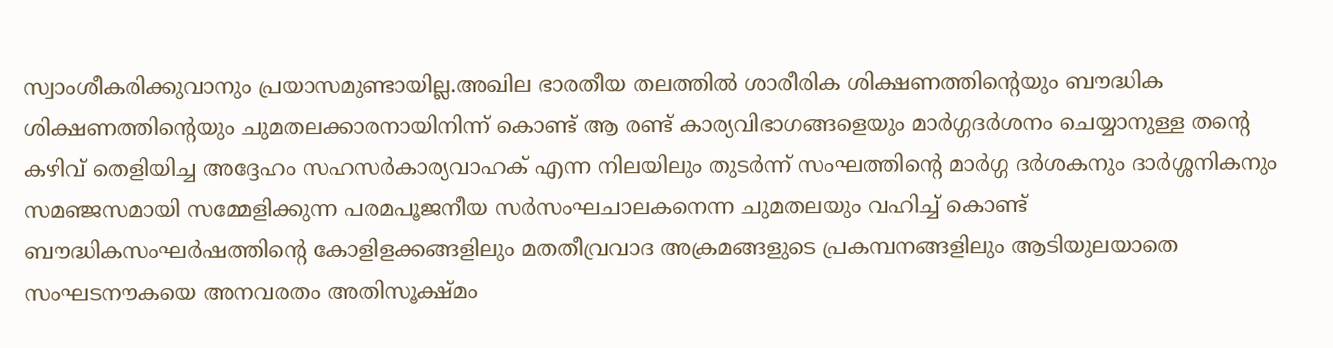സ്വാംശീകരിക്കുവാനും പ്രയാസമുണ്ടായില്ല.അഖില ഭാരതീയ തലത്തില്‍ ശാരീരിക ശിക്ഷണത്തിന്റെയും ബൗദ്ധിക ശിക്ഷണത്തിന്റെയും ചുമതലക്കാരനായിനിന്ന്‌ കൊണ്ട്‌ ആ രണ്ട്‌ കാര്യവിഭാഗങ്ങളെയും മാര്‍ഗ്ഗദര്‍ശനം ചെയ്യാനുള്ള തന്റെ കഴിവ്‌ തെളിയിച്ച അദ്ദേഹം സഹസര്‍കാര്യവാഹക്‌ എന്ന നിലയിലും തുടര്‍ന്ന്‌ സംഘത്തിന്റെ മാര്‍ഗ്ഗ ദര്‍ശകനും ദാര്‍ശ്ശനികനും സമഞ്ജസമായി സമ്മേളിക്കുന്ന പരമപൂജനീയ സര്‍സംഘചാലകനെന്ന ചുമതലയും വഹിച്ച്‌ കൊണ്ട്‌ ബൗദ്ധികസംഘര്‍ഷത്തിന്റെ കോളിളക്കങ്ങളിലും മതതീവ്രവാദ അക്രമങ്ങളുടെ പ്രകമ്പനങ്ങളിലും ആടിയുലയാതെ സംഘടനൗകയെ അനവരതം അതിസൂക്ഷ്മം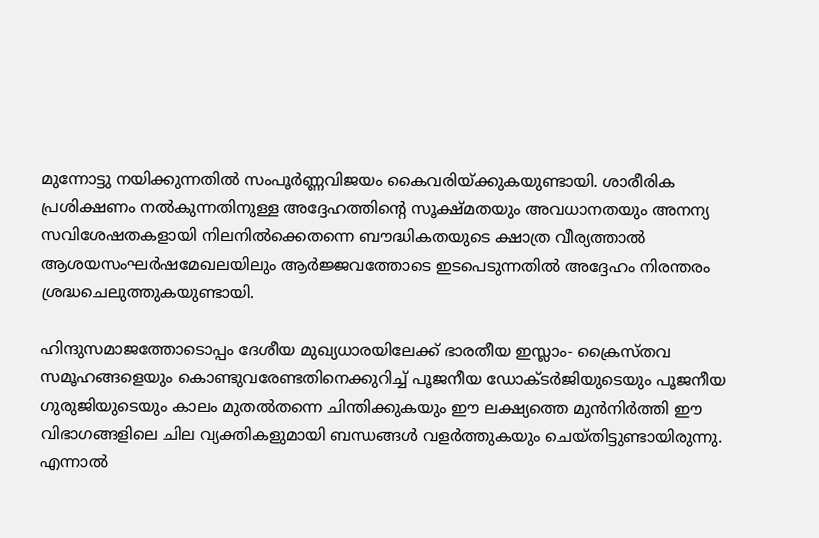മുന്നോട്ടു നയിക്കുന്നതില്‍ സംപൂര്‍ണ്ണവിജയം കൈവരിയ്‌ക്കുകയുണ്ടായി. ശാരീരിക പ്രശിക്ഷണം നല്‍കുന്നതിനുള്ള അദ്ദേഹത്തിന്റെ സൂക്ഷ്മതയും അവധാനതയും അനന്യ സവിശേഷതകളായി നിലനില്‍ക്കെതന്നെ ബൗദ്ധികതയുടെ ക്ഷാത്ര വീര്യത്താല്‍ ആശയസംഘര്‍ഷമേഖലയിലും ആര്‍ജ്ജവത്തോടെ ഇടപെടുന്നതില്‍ അദ്ദേഹം നിരന്തരം ശ്രദ്ധചെലുത്തുകയുണ്ടായി.

ഹിന്ദുസമാജത്തോടൊപ്പം ദേശീയ മുഖ്യധാരയിലേക്ക്‌ ഭാരതീയ ഇസ്ലാം- ക്രൈസ്തവ സമൂഹങ്ങളെയും കൊണ്ടുവരേണ്ടതിനെക്കുറിച്ച്‌ പൂജനീയ ഡോക്ടര്‍ജിയുടെയും പൂജനീയ ഗുരുജിയുടെയും കാലം മുതല്‍തന്നെ ചിന്തിക്കുകയും ഈ ലക്ഷ്യത്തെ മുന്‍നിര്‍ത്തി ഈ വിഭാഗങ്ങളിലെ ചില വ്യക്തികളുമായി ബന്ധങ്ങള്‍ വളര്‍ത്തുകയും ചെയ്തിട്ടുണ്ടായിരുന്നു. എന്നാല്‍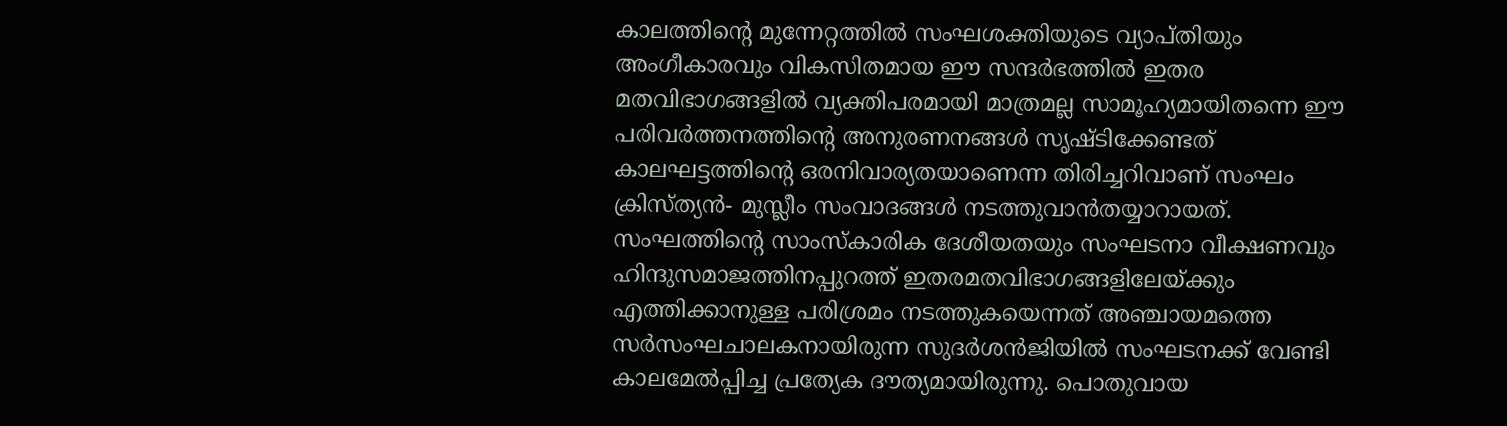കാലത്തിന്റെ മുന്നേറ്റത്തില്‍ സംഘശക്തിയുടെ വ്യാപ്തിയും അംഗീകാരവും വികസിതമായ ഈ സന്ദര്‍ഭത്തില്‍ ഇതര മതവിഭാഗങ്ങളില്‍ വ്യക്തിപരമായി മാത്രമല്ല സാമൂഹ്യമായിതന്നെ ഈ പരിവര്‍ത്തനത്തിന്റെ അനുരണനങ്ങള്‍ സൃഷ്ടിക്കേണ്ടത്‌ കാലഘട്ടത്തിന്റെ ഒരനിവാര്യതയാണെന്ന തിരിച്ചറിവാണ്‌ സംഘം ക്രിസ്ത്യന്‍- മുസ്ലീം സംവാദങ്ങള്‍ നടത്തുവാന്‍തയ്യാറായത്‌. സംഘത്തിന്റെ സാംസ്കാരിക ദേശീയതയും സംഘടനാ വീക്ഷണവും ഹിന്ദുസമാജത്തിനപ്പുറത്ത്‌ ഇതരമതവിഭാഗങ്ങളിലേയ്‌ക്കും എത്തിക്കാനുള്ള പരിശ്രമം നടത്തുകയെന്നത്‌ അഞ്ചായമത്തെ സര്‍സംഘചാലകനായിരുന്ന സുദര്‍ശന്‍ജിയില്‍ സംഘടനക്ക്‌ വേണ്ടി കാലമേല്‍പ്പിച്ച പ്രത്യേക ദൗത്യമായിരുന്നു. പൊതുവായ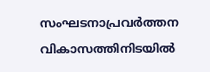സംഘടനാപ്രവര്‍ത്തന വികാസത്തിനിടയില്‍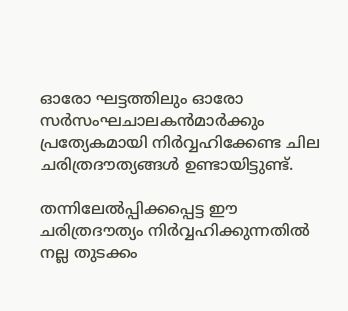ഓരോ ഘട്ടത്തിലും ഓരോ സര്‍സംഘചാലകന്‍മാര്‍ക്കും പ്രത്യേകമായി നിര്‍വ്വഹിക്കേണ്ട ചില ചരിത്രദൗത്യങ്ങള്‍ ഉണ്ടായിട്ടുണ്ട്‌.

തന്നിലേല്‍പ്പിക്കപ്പെട്ട ഈ ചരിത്രദൗത്യം നിര്‍വ്വഹിക്കുന്നതില്‍ നല്ല തുടക്കം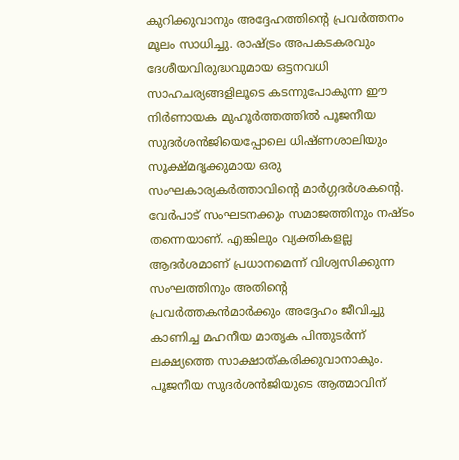കുറിക്കുവാനും അദ്ദേഹത്തിന്റെ പ്രവര്‍ത്തനം മൂലം സാധിച്ചു. രാഷ്‌ട്രം അപകടകരവും ദേശീയവിരുദ്ധവുമായ ഒട്ടനവധി സാഹചര്യങ്ങളിലൂടെ കടന്നുപോകുന്ന ഈ നിര്‍ണായക മുഹൂര്‍ത്തത്തില്‍ പൂജനീയ സുദര്‍ശന്‍ജിയെപ്പോലെ ധിഷ്ണശാലിയും സൂക്ഷ്മദൃക്കുമായ ഒരു സംഘകാര്യകര്‍ത്താവിന്റെ മാര്‍ഗ്ഗദര്‍ശകന്റെ. വേര്‍പാട്‌ സംഘടനക്കും സമാജത്തിനും നഷ്ടം തന്നെയാണ്‌. എങ്കിലും വ്യക്തികളല്ല ആദര്‍ശമാണ്‌ പ്രധാനമെന്ന്‌ വിശ്വസിക്കുന്ന സംഘത്തിനും അതിന്റെ പ്രവര്‍ത്തകന്‍മാര്‍ക്കും അദ്ദേഹം ജീവിച്ചു കാണിച്ച മഹനീയ മാതൃക പിന്തുടര്‍ന്ന്‌ ലക്ഷ്യത്തെ സാക്ഷാത്കരിക്കുവാനാകും. പൂജനീയ സുദര്‍ശന്‍ജിയുടെ ആത്മാവിന്‌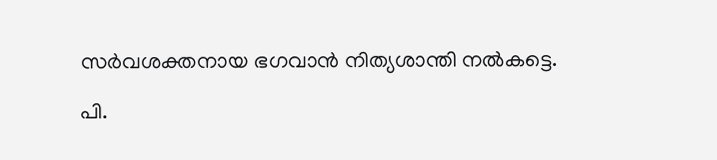സര്‍വശക്തനായ ഭഗവാന്‍ നിത്യശാന്തി നല്‍കട്ടെ.

പി.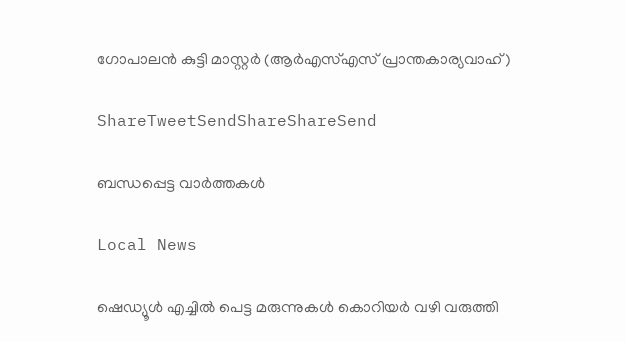ഗോപാലന്‍ കുട്ടി മാസ്റ്റര്‍ (ആര്‍എസ്‌എസ്‌ പ്രാന്തകാര്യവാഹ്‌)

ShareTweetSendShareShareSend

ബന്ധപ്പെട്ട വാര്‍ത്തകള്‍

Local News

ഷെഡ്യൂള്‍ എച്ചില്‍ പെട്ട മരുന്നുകള്‍ കൊറിയര്‍ വഴി വരുത്തി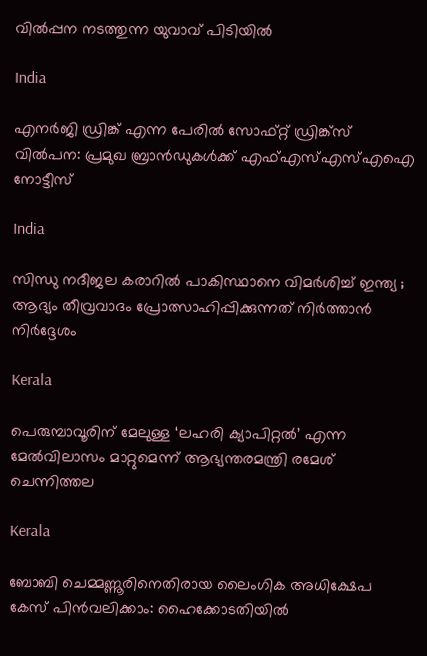വില്‍പ്പന നടത്തുന്ന യുവാവ് പിടിയില്‍

India

എനര്‍ജി ഡ്രിങ്ക് എന്ന പേരില്‍ സോഫ്റ്റ് ഡ്രിങ്ക്‌സ് വില്‍പന: പ്രമുഖ ബ്രാന്‍ഡുകള്‍ക്ക് എഫ്എസ്എസ്എഐ നോട്ടീസ്

India

സിന്ധു നദീജല കരാറിൽ പാകിസ്ഥാനെ വിമർശിച്ച് ഇന്ത്യ ; ആദ്യം തീവ്രവാദം പ്രോത്സാഹിപ്പിക്കുന്നത് നിർത്താൻ നിർദ്ദേശം

Kerala

പെരുമ്പാവൂരിന് മേലുള്ള ‘ലഹരി ക്യാപിറ്റല്‍’ എന്ന മേല്‍വിലാസം മാറ്റുമെന്ന് ആഭ്യന്തരമന്ത്രി രമേശ് ചെന്നിത്തല

Kerala

ബോബി ചെമ്മണ്ണൂരിനെതിരായ ലൈംഗിക അധിക്ഷേപ കേസ് പിന്‍വലിക്കാം: ഹൈക്കോടതിയില്‍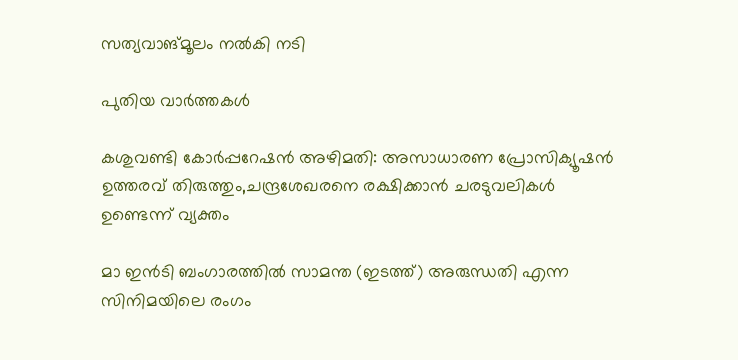സത്യവാങ്മൂലം നല്‍കി നടി

പുതിയ വാര്‍ത്തകള്‍

കശുവണ്ടി കോര്‍പ്പറേഷന്‍ അഴിമതി: അസാധാരണ പ്രോസിക്യൂഷന്‍ ഉത്തരവ് തിരുത്തും,ചന്ദ്രശേഖരനെ രക്ഷിക്കാന്‍ ചരടുവലികള്‍ ഉണ്ടെന്ന് വ്യക്തം

മാ ഇന്‍ടി ബംഗാരത്തില്‍ സാമന്ത (ഇടത്ത്) അരുന്ധതി എന്ന സിനിമയിലെ രംഗം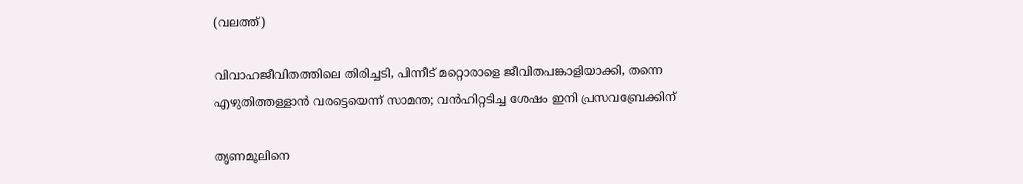(വലത്ത്)

വിവാഹജീവിതത്തിലെ തിരിച്ചടി, പിന്നീട് മറ്റൊരാളെ ജീവിതപങ്കാളിയാക്കി, തന്നെ എഴുതിത്തള്ളാന്‍ വരട്ടെയെന്ന് സാമന്ത; വന്‍ഹിറ്റടിച്ച ശേഷം ഇനി പ്രസവബ്രേക്കിന്

തൃണമൂലിനെ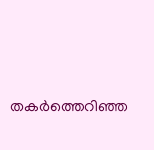തകർത്തെറിഞ്ഞ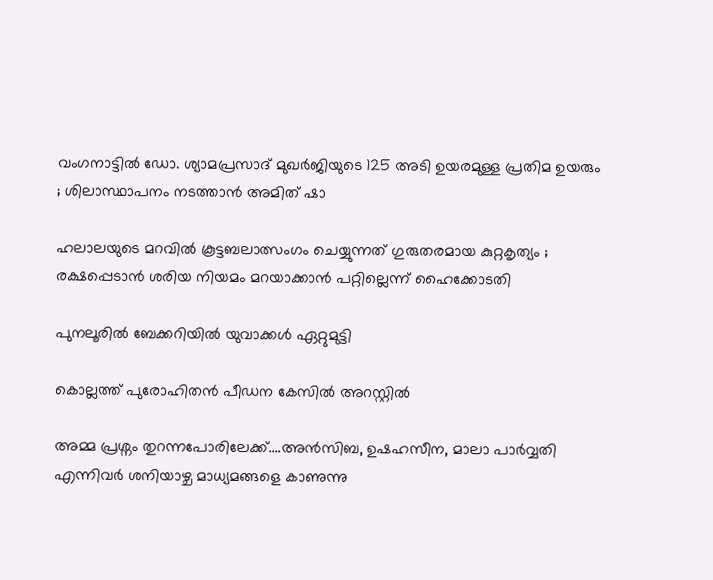വംഗനാട്ടിൽ ഡോ. ശ്യാമപ്രസാദ് മുഖർജിയുടെ 125 അടി ഉയരമുള്ള പ്രതിമ ഉയരും ; ശിലാസ്ഥാപനം നടത്താൻ അമിത് ഷാ

ഹലാലയുടെ മറവിൽ കൂട്ടബലാത്സംഗം ചെയ്യുന്നത് ഗുരുതരമായ കുറ്റകൃത്യം ; രക്ഷപ്പെടാൻ ശരിയ നിയമം മറയാക്കാൻ പറ്റില്ലെന്ന് ഹൈക്കോടതി

പുനലൂരില്‍ ബേക്കറിയില്‍ യുവാക്കള്‍ ഏറ്റുമുട്ടി

കൊല്ലത്ത് പുരോഹിതന്‍ പീഡന കേസില്‍ അറസ്റ്റില്‍

അമ്മ പ്രശ്നം തുറന്നപോരിലേക്ക്….അന്‍സിബ, ഉഷഹസീന, മാലാ പാര്‍വ്വതി എന്നിവര്‍ ശനിയാഴ്ച മാധ്യമങ്ങളെ കാണുന്നു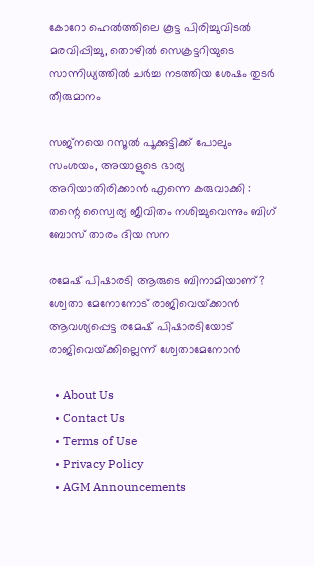കോറോ ഹെല്‍ത്തിലെ കൂട്ട പിരിച്ചുവിടല്‍ മരവിപ്പിച്ചു, തൊഴില്‍ സെക്രട്ടറിയുടെ സാന്നിധ്യത്തില്‍ ചര്‍ച്ച നടത്തിയ ശേഷം തുടര്‍ തീരുമാനം

സജ്നയെ റസൂൽ പൂക്കുട്ടിക്ക് പോലും സംശയം, അയാളുടെ ഭാര്യ അറിയാതിരിക്കാൻ എന്നെ കരുവാക്കി : തന്റെ സ്വൈര്യ ജീവിതം നശിച്ചുവെന്നും ബിഗ് ബോസ് താരം ദിയ സന

രമേഷ് പിഷാരടി ആരുടെ ബിനാമിയാണ്? ശ്വേതാ മേനോനോട് രാജിവെയ്‌ക്കാന്‍ ആവശ്യപ്പെട്ട രമേഷ് പിഷാരടിയോട് രാജിവെയ്‌ക്കില്ലെന്ന് ശ്വേതാമേനോന്‍

  • About Us
  • Contact Us
  • Terms of Use
  • Privacy Policy
  • AGM Announcements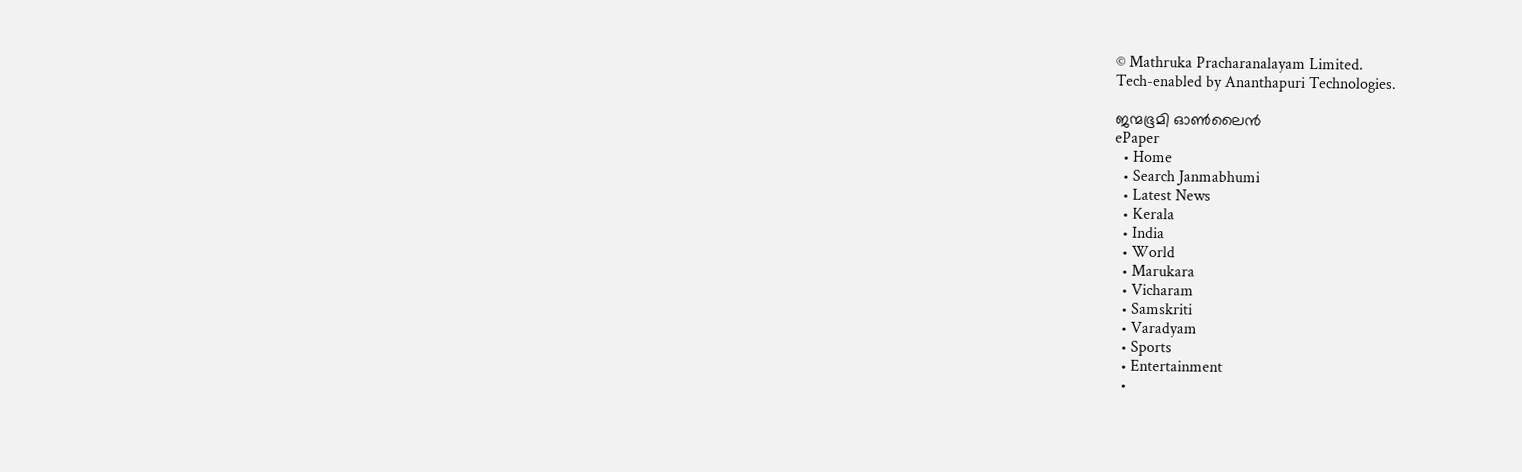© Mathruka Pracharanalayam Limited.
Tech-enabled by Ananthapuri Technologies.

ജന്മഭൂമി ഓണ്‍ലൈന്‍
ePaper
  • Home
  • Search Janmabhumi
  • Latest News
  • Kerala
  • India
  • World
  • Marukara
  • Vicharam
  • Samskriti
  • Varadyam
  • Sports
  • Entertainment
  •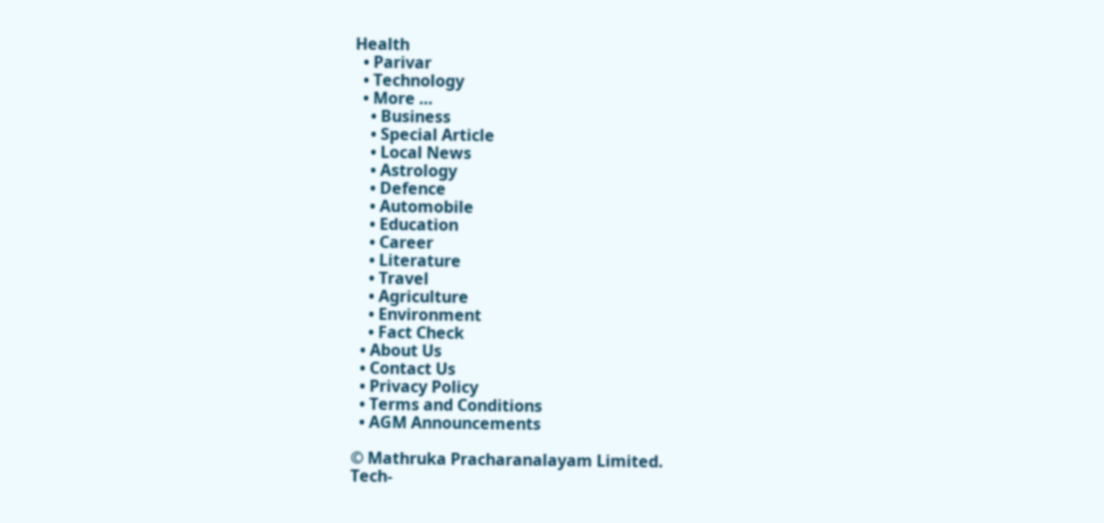Health
  • Parivar
  • Technology
  • More …
    • Business
    • Special Article
    • Local News
    • Astrology
    • Defence
    • Automobile
    • Education
    • Career
    • Literature
    • Travel
    • Agriculture
    • Environment
    • Fact Check
  • About Us
  • Contact Us
  • Privacy Policy
  • Terms and Conditions
  • AGM Announcements

© Mathruka Pracharanalayam Limited.
Tech-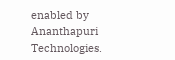enabled by Ananthapuri Technologies.